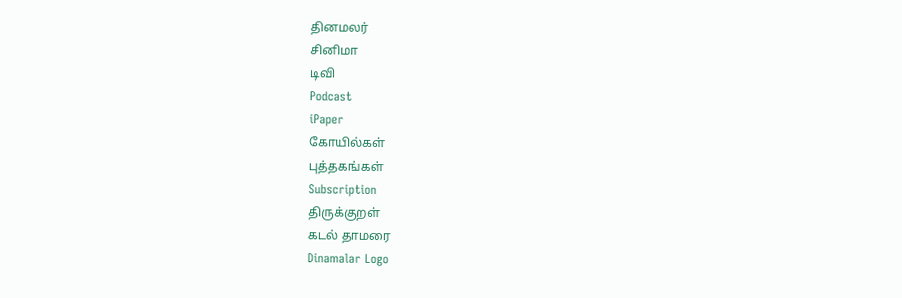தினமலர்
சினிமா
டிவி
Podcast
iPaper
கோயில்கள்
புத்தகங்கள்
Subscription
திருக்குறள்
கடல் தாமரை
Dinamalar Logo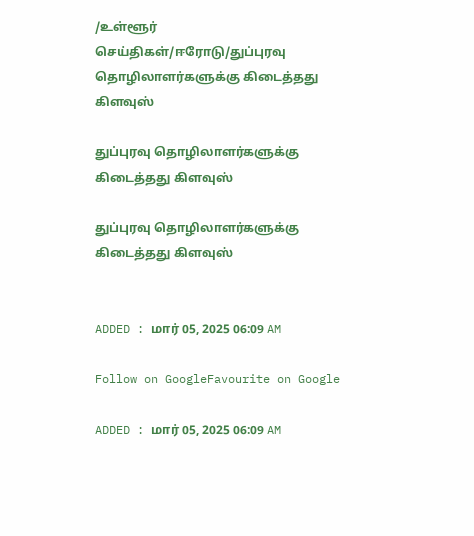/உள்ளூர் செய்திகள்/ஈரோடு/துப்புரவு தொழிலாளர்களுக்கு கிடைத்தது கிளவுஸ்

துப்புரவு தொழிலாளர்களுக்கு கிடைத்தது கிளவுஸ்

துப்புரவு தொழிலாளர்களுக்கு கிடைத்தது கிளவுஸ்


ADDED : மார் 05, 2025 06:09 AM

Follow on GoogleFavourite on Google

ADDED : மார் 05, 2025 06:09 AM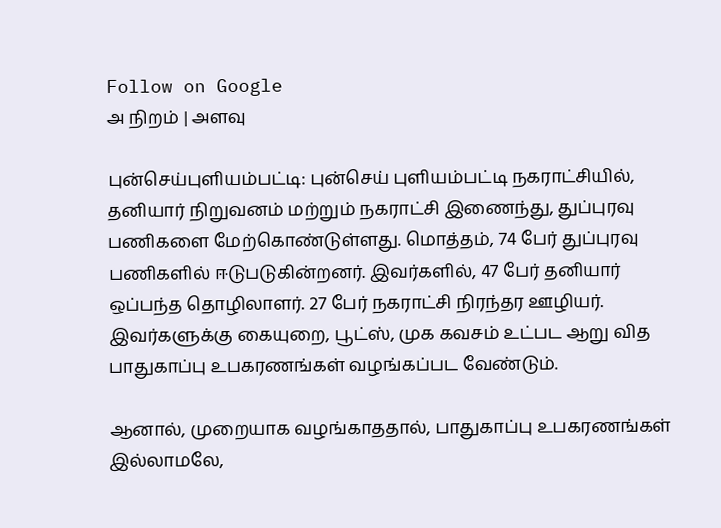Follow on Google
அ நிறம் | அளவு

புன்செய்புளியம்பட்டி: புன்செய் புளியம்பட்டி நகராட்சியில், தனியார் நிறுவனம் மற்றும் நகராட்சி இணைந்து, துப்புரவு பணிகளை மேற்கொண்டுள்ளது. மொத்தம், 74 பேர் துப்புரவு பணிகளில் ஈடுபடுகின்றனர். இவர்களில், 47 பேர் தனியார் ஒப்பந்த தொழிலாளர். 27 பேர் நகராட்சி நிரந்தர ஊழியர். இவர்களுக்கு கையுறை, பூட்ஸ், முக கவசம் உட்பட ஆறு வித பாதுகாப்பு உபகரணங்கள் வழங்கப்பட வேண்டும்.

ஆனால், முறையாக வழங்காததால், பாதுகாப்பு உபகரணங்கள் இல்லாமலே,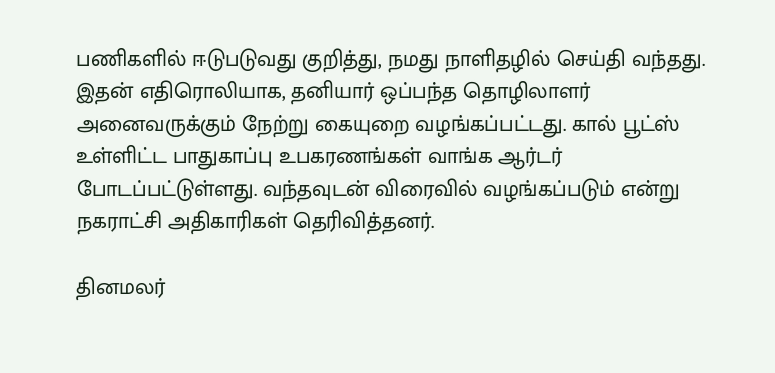பணிகளில் ஈடுபடுவது குறித்து, நமது நாளிதழில் செய்தி வந்தது. இதன் எதிரொலியாக, தனியார் ஒப்பந்த தொழிலாளர் அனைவருக்கும் நேற்று கையுறை வழங்கப்பட்டது. கால் பூட்ஸ் உள்ளிட்ட பாதுகாப்பு உபகரணங்கள் வாங்க ஆர்டர் போடப்பட்டுள்ளது. வந்தவுடன் விரைவில் வழங்கப்படும் என்று நகராட்சி அதிகாரிகள் தெரிவித்தனர்.

தினமலர்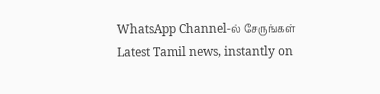WhatsApp Channel-ல் சேருங்கள்
Latest Tamil news, instantly on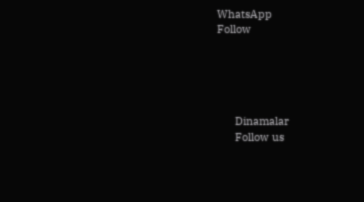WhatsApp
Follow





      Dinamalar
      Follow us